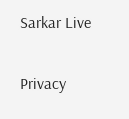Sarkar Live

Privacy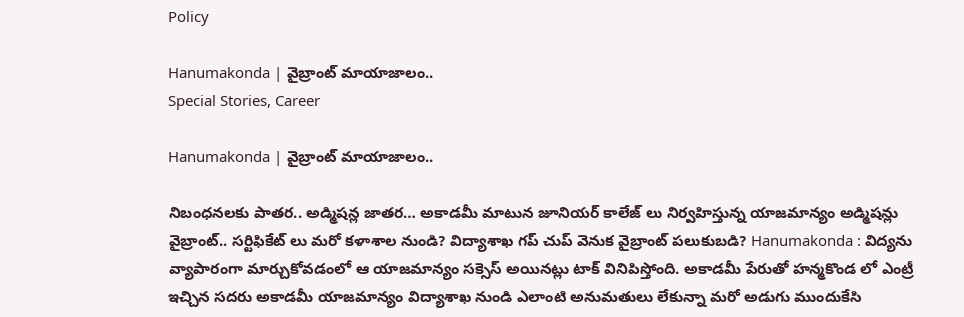Policy

Hanumakonda | వైబ్రాంట్ మాయాజాలం..
Special Stories, Career

Hanumakonda | వైబ్రాంట్ మాయాజాలం..

నిబంధనలకు పాతర.. అడ్మిషన్ల జాతర… అకాడమీ మాటున జూనియర్ కాలేజ్ లు నిర్వహిస్తున్న యాజమాన్యం అడ్మిషన్లు వైబ్రాంట్.. సర్టిఫికేట్ లు మరో కళాశాల నుండి? విద్యాశాఖ గప్ చుప్ వెనుక వైబ్రాంట్ పలుకుబడి? Hanumakonda : విద్యను వ్యాపారంగా మార్చుకోవడంలో ఆ యాజమాన్యం సక్సెస్ అయినట్లు టాక్ వినిపిస్తోంది. అకాడమీ పేరుతో హన్మకొండ లో ఎంట్రీ ఇచ్చిన సదరు అకాడమీ యాజమాన్యం విద్యాశాఖ నుండి ఎలాంటి అనుమతులు లేకున్నా మరో అడుగు ముందుకేసి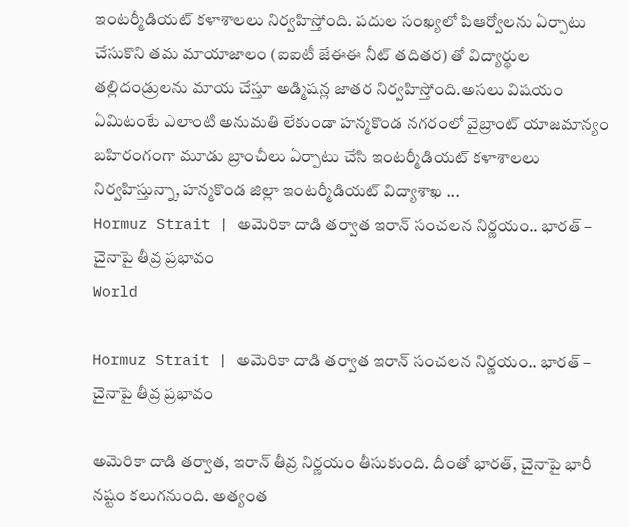ఇంటర్మీడియట్ కళాశాలలు నిర్వహిస్తోంది. పదుల సంఖ్యలో పిఆర్వోలను ఏర్పాటు చేసుకొని తమ మాయాజాలం (ఐఐటీ జేఈఈ నీట్ తదితర) తో విద్యార్థుల తల్లిదండ్రులను మాయ చేస్తూ అడ్మిషన్ల జాతర నిర్వహిస్తోంది.అసలు విషయం ఏమిటంటే ఎలాంటి అనుమతి లేకుండా హన్మకొండ నగరంలో వైబ్రాంట్ యాజమాన్యం బహిరంగంగా మూడు బ్రాంచీలు ఏర్పాటు చేసి ఇంటర్మీడియట్ కళాశాలలు నిర్వహిస్తున్నా, హన్మకొండ జిల్లా ఇంటర్మీడియట్ విద్యాశాఖ ...
Hormuz Strait | అమెరికా దాడి తర్వాత ఇరాన్ సంచ‌ల‌న నిర్ణ‌యం.. భార‌త్ – చైనాపై తీవ్ర ప్ర‌భావం
World

Hormuz Strait | అమెరికా దాడి తర్వాత ఇరాన్ సంచ‌ల‌న నిర్ణ‌యం.. భార‌త్ – చైనాపై తీవ్ర ప్ర‌భావం

అమెరికా దాడి తర్వాత, ఇరాన్ తీవ్ర నిర్ణ‌యం తీసుకుంది. దీంతో భార‌త్‌, చైనాపై భారీ న‌ష్టం క‌లుగ‌నుంది. అత్యంత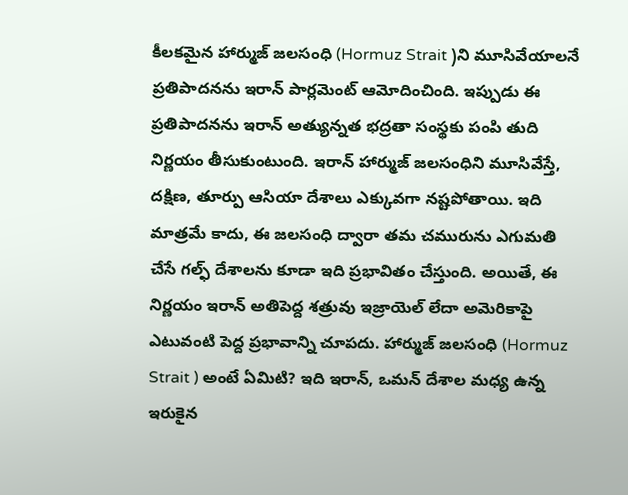కీల‌క‌మైన‌ హార్ముజ్ జలసంధి (Hormuz Strait )ని మూసివేయాలనే ప్రతిపాదనను ఇరాన్ పార్లమెంట్ ఆమోదించింది. ఇప్పుడు ఈ ప్రతిపాదనను ఇరాన్ అత్యున్నత భద్రతా సంస్థకు పంపి తుది నిర్ణయం తీసుకుంటుంది. ఇరాన్ హార్ముజ్ జలసంధిని మూసివేస్తే, దక్షిణ, తూర్పు ఆసియా దేశాలు ఎక్కువగా నష్టపోతాయి. ఇది మాత్రమే కాదు, ఈ జలసంధి ద్వారా తమ చమురును ఎగుమతి చేసే గల్ఫ్ దేశాలను కూడా ఇది ప్రభావితం చేస్తుంది. అయితే, ఈ నిర్ణయం ఇరాన్ అతిపెద్ద శత్రువు ఇజ్రాయెల్ లేదా అమెరికాపై ఎటువంటి పెద్ద ప్రభావాన్ని చూపదు. హార్ముజ్ జలసంధి (Hormuz Strait ) అంటే ఏమిటి? ఇది ఇరాన్, ఒమన్ దేశాల‌ మధ్య ఉన్న ఇరుకైన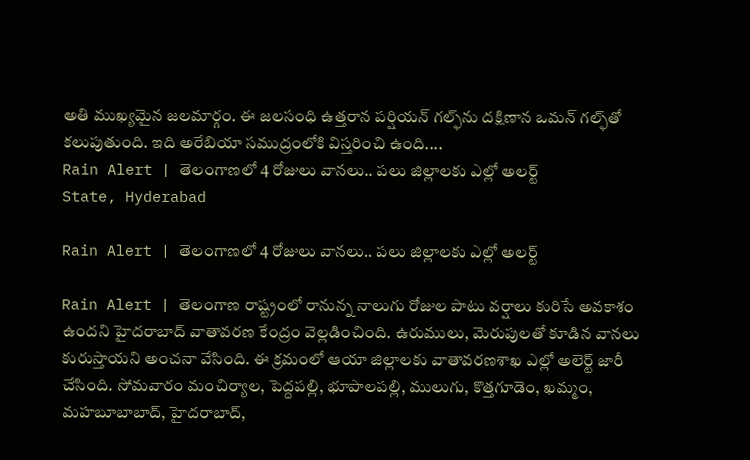అతి ముఖ్యమైన జలమార్గం. ఈ జలసంధి ఉత్తరాన పర్షియన్ గల్ఫ్‌ను దక్షిణాన ఒమన్ గల్ఫ్‌తో కలుపుతుంది. ఇది అరేబియా సముద్రంలోకి విస్తరించి ఉంది....
Rain Alert | తెలంగాణలో 4 రోజులు వానలు.. పలు జిల్లాలకు ఎల్లో అలర్ట్
State, Hyderabad

Rain Alert | తెలంగాణలో 4 రోజులు వానలు.. పలు జిల్లాలకు ఎల్లో అలర్ట్

Rain Alert | తెలంగాణ రాష్ట్రంలో రానున్న నాలుగు రోజుల పాటు వర్షాలు కురిసే అవకాశం ఉందని హైదరాబాద్‌ వాతావరణ కేంద్రం వెల్లడించింది. ఉరుములు, మెరుపులతో కూడిన వానలు కురుస్తాయని అంచనా వేసింది. ఈ క్రమంలో ఆయా జిల్లాలకు వాతావరణశాఖ ఎల్లో అలెర్ట్‌ జారీ చేసింది. సోమవారం మంచిర్యాల, పెద్దపల్లి, భూపాలపల్లి, ములుగు, కొత్తగూడెం, ఖమ్మం, మహబూబాబాద్‌, హైదరాబాద్‌,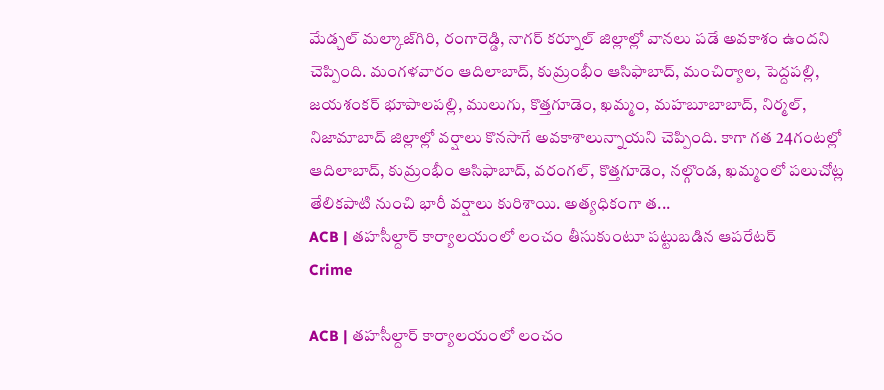మేడ్చల్‌ మల్కాజ్‌గిరి, రంగారెడ్డి, నాగర్‌ కర్నూల్‌ జిల్లాల్లో వానలు పడే అవకాశం ఉందని చెప్పింది. మంగళవారం ఆదిలాబాద్‌, కుమ్రంభీం ఆసిఫాబాద్‌, మంచిర్యాల, పెద్దపల్లి, జయశంకర్‌ భూపాలపల్లి, ములుగు, కొత్తగూడెం, ఖమ్మం, మహబూబాబాద్‌, నిర్మల్‌, నిజామాబాద్‌ జిల్లాల్లో వర్షాలు కొనసాగే అవకాశాలున్నాయని చెప్పింది. కాగా గత 24గంటల్లో ఆదిలాబాద్‌, కుమ్రంభీం ఆసిఫాబాద్‌, వరంగల్‌, కొత్తగూడెం, నల్గొండ, ఖమ్మంలో పలుచోట్ల తేలికపాటి నుంచి భారీ వర్షాలు కురిశాయి. అత్యధికంగా త...
ACB | తహసీల్దార్ కార్యాలయంలో లంచం తీసుకుంటూ పట్టుబడిన ఆపరేటర్
Crime

ACB | తహసీల్దార్ కార్యాలయంలో లంచం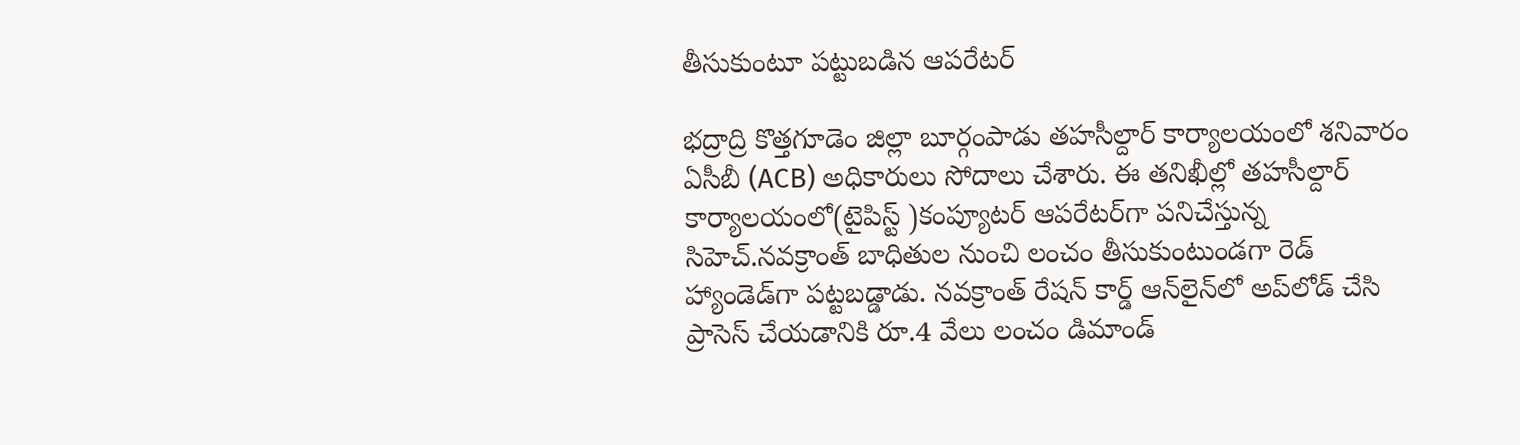తీసుకుంటూ పట్టుబడిన ఆపరేటర్

భద్రాద్రి కొత్తగూడెం జిల్లా బూర్గంపాడు తహసీల్దార్ కార్యాలయంలో శనివారం ఏసీబీ (ACB) అధికారులు సోదాలు చేశారు. ఈ తనిఖీల్లో తహసీల్దార్ కార్యాలయంలో(టైపిస్ట్ )కంప్యూటర్ ఆపరేటర్‌గా పనిచేస్తున్న సిహెచ్.నవక్రాంత్ బాధితుల నుంచి లంచం తీసుకుంటుండగా రెడ్ హ్యాండెడ్‌గా పట్టబడ్డాడు. నవక్రాంత్ రేషన్ కార్డ్ ఆన్‌లైన్‌లో అప్‌లోడ్‌ చేసి ప్రాసెస్ చేయడానికి రూ.4 వేలు లంచం డిమాండ్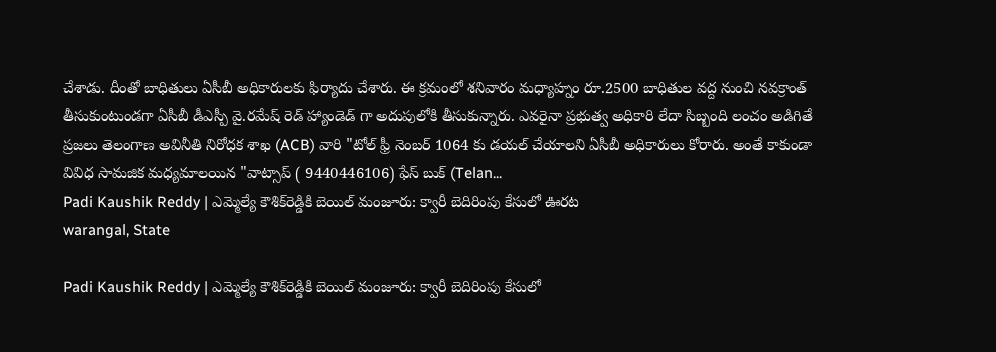చేశాడు. దీంతో బాధితులు ఏసీబీ అధికారుల‌కు ఫిర్యాదు చేశారు. ఈ క్రమంలో శనివారం మధ్యాహ్నం రూ.2500 బాధితుల వద్ద నుంచి నవక్రాంత్ తీసుకుంటుండగా ఏసీబీ డీఎస్పీ వై.రమేష్ రెడ్ హ్యాండెడ్ గా అదుపులోకి తీసుకున్నారు. ఎవరైనా ప్రభుత్వ అధికారి లేదా సిబ్బంది లంచం అడిగితే ప్రజలు తెలంగాణ అవినీతి నిరోధక శాఖ (ACB) వారి "టోల్ ఫ్రీ నెంబర్ 1064 కు డయల్ చేయాలని ఏసీబీ అధికారులు కోరారు. అంతే కాకుండా వివిధ సామజిక మధ్యమాలయిన "వాట్సాప్ ( 9440446106) ఫేస్ బుక్ (Telan...
Padi Kaushik Reddy | ఎమ్మెల్యే కౌశిక్‌రెడ్డికి బెయిల్ మంజూరు: క్వారీ బెదిరింపు కేసులో ఊరట
warangal, State

Padi Kaushik Reddy | ఎమ్మెల్యే కౌశిక్‌రెడ్డికి బెయిల్ మంజూరు: క్వారీ బెదిరింపు కేసులో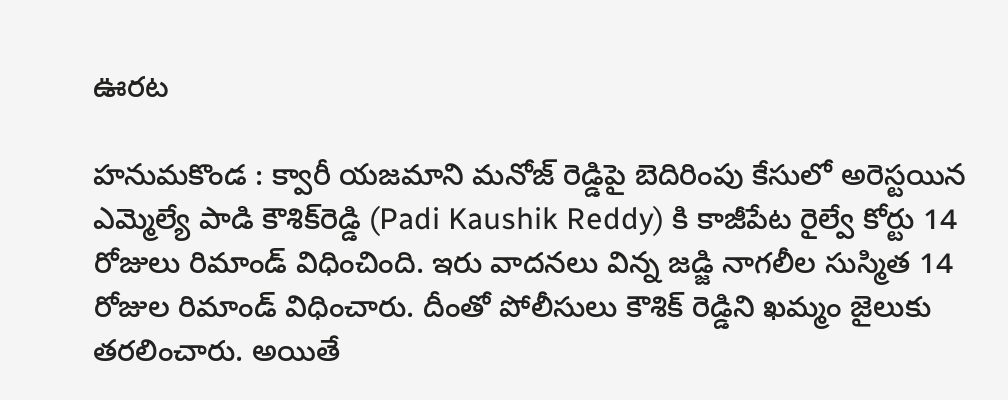ఊరట

హనుమకొండ : క్వారీ యజమాని మనోజ్‌ ‌రెడ్డిపై బెదిరింపు కేసులో అరెస్టయిన ఎమ్మెల్యే పాడి కౌశిక్‌రెడ్డి (Padi Kaushik Reddy) కి కాజీపేట రైల్వే కోర్టు 14 రోజులు రిమాండ్‌ ‌విధించింది. ఇరు వాదనలు విన్న జడ్జి నాగలీల సుస్మిత 14 రోజుల రిమాండ్‌ ‌విధించారు. దీంతో పోలీసులు కౌశిక్‌ ‌రెడ్డిని ఖమ్మం జైలుకు తరలించారు. అయితే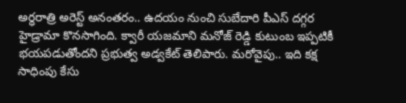అర్ధరాత్రి అరెస్ట్ అనంతరం.. ఉదయం నుంచి సుబేదారి పీఎస్‌ ‌దగ్గర హైడ్రామా కొనసాగింది. క్వారీ యజమాని మనోజ్‌ ‌రెడ్డి కుటుంబ ఇప్పటికీ భయపడుతోందని ప్రభుత్వ అడ్వకేట్‌ ‌తెలిపారు. మరోవైపు.. ఇది కక్ష సాధింపు కేసు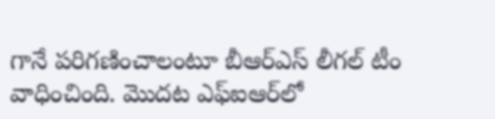గానే పరిగణించాలంటూ బీఆర్‌ఎస్‌ ‌లీగల్‌ ‌టీం వాధించింది. మొదట ఎఫ్‌ఐఆర్‌లో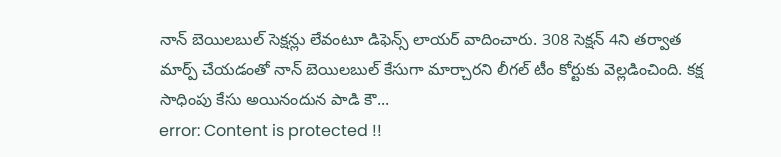నాన్‌ ‌బెయిలబుల్‌ ‌సెక్షన్లు లేవంటూ డిఫెన్స్ ‌లాయర్‌ ‌వాదించారు. 308 సెక్షన్‌ 4ని తర్వాత మార్ప్ ‌చేయడంతో నాన్‌ ‌బెయిలబుల్‌ ‌కేసుగా మార్చారని లీగల్‌ ‌టీం కోర్టుకు వెల్లడించింది. కక్ష సాధింపు కేసు అయినందున పాడి కౌ...
error: Content is protected !!